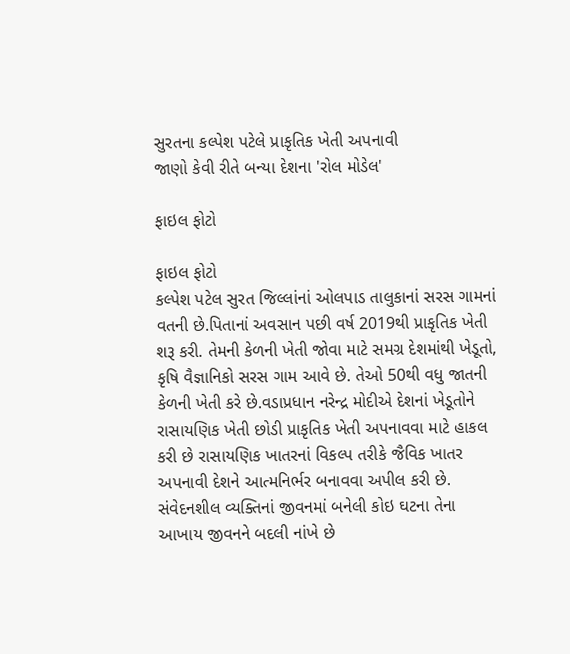સુરતના કલ્પેશ પટેલે પ્રાકૃતિક ખેતી અપનાવી
જાણો કેવી રીતે બન્યા દેશના 'રોલ મોડેલ'

ફાઇલ ફોટો

ફાઇલ ફોટો
કલ્પેશ પટેલ સુરત જિલ્લાંનાં ઓલપાડ તાલુકાનાં સરસ ગામનાં વતની છે.પિતાનાં અવસાન પછી વર્ષ 2019થી પ્રાકૃતિક ખેતી શરૂ કરી. તેમની કેળની ખેતી જોવા માટે સમગ્ર દેશમાંથી ખેડૂતો, કૃષિ વૈજ્ઞાનિકો સરસ ગામ આવે છે. તેઓ 50થી વધુ જાતની કેળની ખેતી કરે છે.વડાપ્રધાન નરેન્દ્ર મોદીએ દેશનાં ખેડૂતોને રાસાયણિક ખેતી છોડી પ્રાકૃતિક ખેતી અપનાવવા માટે હાકલ કરી છે રાસાયણિક ખાતરનાં વિકલ્પ તરીકે જૈવિક ખાતર અપનાવી દેશને આત્મનિર્ભર બનાવવા અપીલ કરી છે.
સંવેદનશીલ વ્યક્તિનાં જીવનમાં બનેલી કોઇ ઘટના તેના આખાય જીવનને બદલી નાંખે છે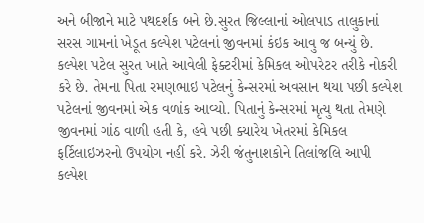અને બીજાને માટે પથદર્શક બને છે.સુરત જિલ્લાનાં ઓલપાડ તાલુકાનાં સરસ ગામનાં ખેડૂત કલ્પેશ પટેલનાં જીવનમાં કંઇક આવુ જ બન્યું છે. કલ્પેશ પટેલ સુરત ખાતે આવેલી ફેક્ટરીમાં કેમિકલ ઓપરેટર તરીકે નોકરી કરે છે. તેમના પિતા રમણભાઇ પટેલનું કેન્સરમાં અવસાન થયા પછી કલ્પેશ પટેલનાં જીવનમાં એક વળાંક આવ્યો. પિતાનું કેન્સરમાં મૃત્યુ થતા તેમણે જીવનમાં ગાંઠ વાળી હતી કે, હવે પછી ક્યારેય ખેતરમાં કેમિકલ ફર્ટિલાઇઝરનો ઉપયોગ નહીં કરે. ઝેરી જંતુનાશકોને તિલાંજલિ આપી કલ્પેશ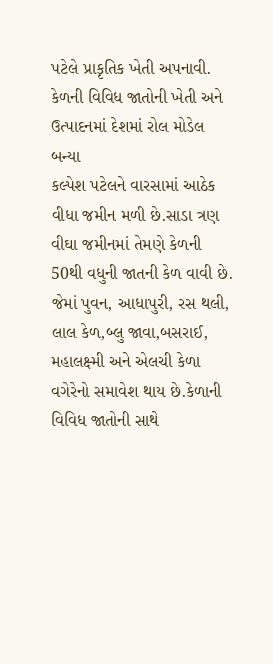પટેલે પ્રાકૃતિક ખેતી અપનાવી.
કેળની વિવિધ જાતોની ખેતી અને ઉત્પાદનમાં દેશમાં રોલ મોડેલ બન્યા
કલ્પેશ પટેલને વારસામાં આઠેક વીધા જમીન મળી છે.સાડા ત્રણ વીઘા જમીનમાં તેમણે કેળની 50થી વધુની જાતની કેળ વાવી છે. જેમાં પુવન, આધાપુરી, રસ થલી, લાલ કેળ,બ્લુ જાવા,બસરાઈ, મહાલક્ષ્મી અને એલચી કેળા વગેરેનો સમાવેશ થાય છે.કેળાની વિવિધ જાતોની સાથે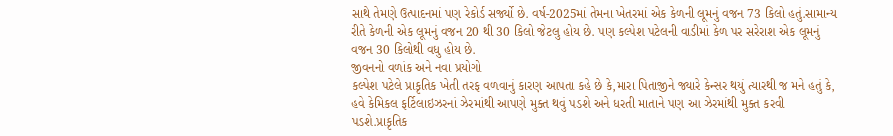સાથે તેમણે ઉત્પાદનમાં પણ રેકોર્ડ સર્જ્યો છે. વર્ષ-2025માં તેમના ખેતરમાં એક કેળની લૂમનું વજન 73 કિલો હતું.સામાન્ય રીતે કેળની એક લૂમનું વજન 20 થી 30 કિલો જેટલુ હોય છે. પણ કલ્પેશ પટેલની વાડીમાં કેળ પર સરેરાશ એક લૂમનું વજન 30 કિલોથી વધુ હોય છે.
જીવનનો વળાંક અને નવા પ્રયોગો
કલ્પેશ પટેલે પ્રાકૃતિક ખેતી તરફ વળવાનું કારણ આપતા કહે છે કે,મારા પિતાજીને જ્યારે કેન્સર થયું ત્યારથી જ મને હતું કે, હવે કેમિકલ ફર્ટિલાઇઝરનાં ઝેરમાંથી આપણે મુક્ત થવું પડશે અને ધરતી માતાને પણ આ ઝેરમાંથી મુક્ત કરવી પડશે.પ્રાકૃતિક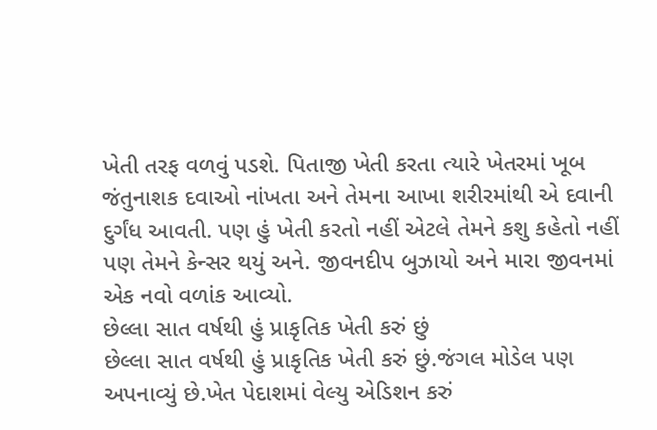ખેતી તરફ વળવું પડશે. પિતાજી ખેતી કરતા ત્યારે ખેતરમાં ખૂબ જંતુનાશક દવાઓ નાંખતા અને તેમના આખા શરીરમાંથી એ દવાની દુર્ગંધ આવતી. પણ હું ખેતી કરતો નહીં એટલે તેમને કશુ કહેતો નહીં પણ તેમને કેન્સર થયું અને. જીવનદીપ બુઝાયો અને મારા જીવનમાં એક નવો વળાંક આવ્યો.
છેલ્લા સાત વર્ષથી હું પ્રાકૃતિક ખેતી કરું છું
છેલ્લા સાત વર્ષથી હું પ્રાકૃતિક ખેતી કરું છું.જંગલ મોડેલ પણ અપનાવ્યું છે.ખેત પેદાશમાં વેલ્યુ એડિશન કરું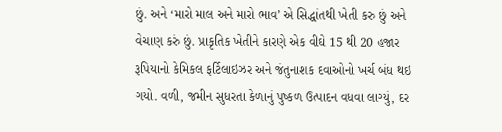છું. અને ‘મારો માલ અને મારો ભાવ’ એ સિદ્ધાંતથી ખેતી કરુ છું અને વેચાણ કરું છું. પ્રાકૃતિક ખેતીને કારણે એક વીઘે 15 થી 20 હજાર રૂપિયાનો કેમિકલ ફર્ટિલાઇઝર અને જંતુનાશક દવાઓનો ખર્ચ બંધ થઇ ગયો. વળી, જમીન સુધરતા કેળાનું પુષ્કળ ઉત્પાદન વધવા લાગ્યું, દર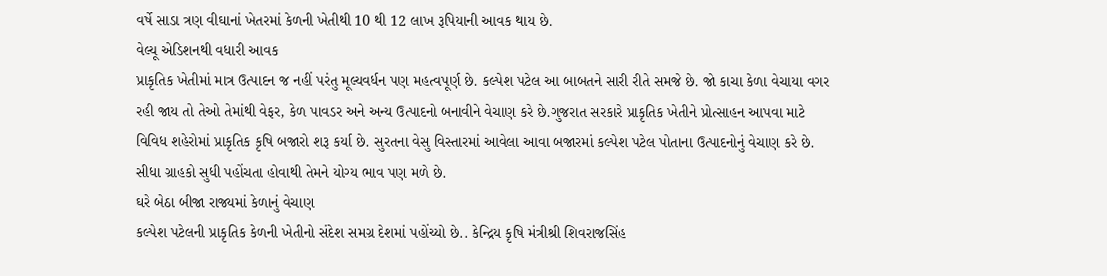વર્ષે સાડા ત્રણ વીઘાનાં ખેતરમાં કેળની ખેતીથી 10 થી 12 લાખ રૂપિયાની આવક થાય છે.
વેલ્યૂ એડિશનથી વધારી આવક
પ્રાકૃતિક ખેતીમાં માત્ર ઉત્પાદન જ નહીં પરંતુ મૂલ્યવર્ધન પણ મહત્વપૂર્ણ છે. કલ્પેશ પટેલ આ બાબતને સારી રીતે સમજે છે. જો કાચા કેળા વેચાયા વગર રહી જાય તો તેઓ તેમાંથી વેફર, કેળ પાવડર અને અન્ય ઉત્પાદનો બનાવીને વેચાણ કરે છે.ગુજરાત સરકારે પ્રાકૃતિક ખેતીને પ્રોત્સાહન આપવા માટે વિવિધ શહેરોમાં પ્રાકૃતિક કૃષિ બજારો શરૂ કર્યા છે. સુરતના વેસુ વિસ્તારમાં આવેલા આવા બજારમાં કલ્પેશ પટેલ પોતાના ઉત્પાદનોનું વેચાણ કરે છે. સીધા ગ્રાહકો સુધી પહોંચતા હોવાથી તેમને યોગ્ય ભાવ પણ મળે છે.
ઘરે બેઠા બીજા રાજ્યમાં કેળાનું વેચાણ
કલ્પેશ પટેલની પ્રાકૃતિક કેળની ખેતીનો સંદેશ સમગ્ર દેશમાં પહોંચ્યો છે.. કેન્દ્રિય કૃષિ મંત્રીશ્રી શિવરાજસિંહ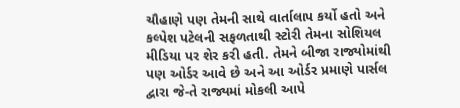ચૌહાણે પણ તેમની સાથે વાર્તાલાપ કર્યો હતો અને કલ્પેશ પટેલની સફળતાથી સ્ટોરી તેમના સોશિયલ મીડિયા પર શેર કરી હતી. તેમને બીજા રાજ્યોમાંથી પણ ઓર્ડર આવે છે અને આ ઓર્ડર પ્રમાણે પાર્સલ દ્વારા જે-તે રાજ્યમાં મોકલી આપે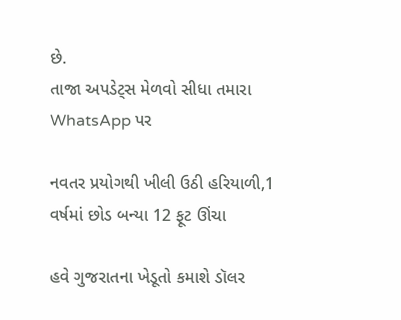છે.
તાજા અપડેટ્સ મેળવો સીધા તમારા WhatsApp પર

નવતર પ્રયોગથી ખીલી ઉઠી હરિયાળી,1 વર્ષમાં છોડ બન્યા 12 ફૂટ ઊંચા

હવે ગુજરાતના ખેડૂતો કમાશે ડૉલર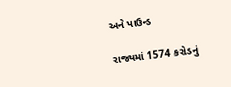અને પાઉન્ડ

રાજ્યમાં 1574 કરોડનું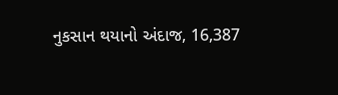નુકસાન થયાનો અંદાજ, 16,387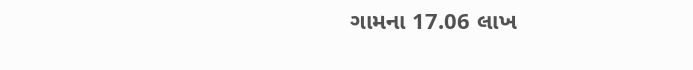ગામના 17.06 લાખ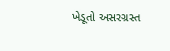ખેડૂતો અસરગ્રસ્ત